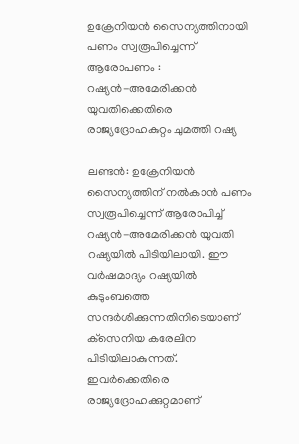ഉക്രേനിയന്‍ സൈന്യത്തിനായി പണം സ്വരൂപിച്ചെന്ന് ആരോപണം : റഷ്യന്‍-അമേരിക്കന്‍ യുവതിക്കെതിരെ രാജ്യദ്രോഹകുറ്റം ചുമത്തി റഷ്യ

ലണ്ടന്‍: ഉക്രേനിയന്‍ സൈന്യത്തിന് നല്‍കാന്‍ പണം സ്വരൂപിച്ചെന്ന് ആരോപിച്ച് റഷ്യന്‍-അമേരിക്കന്‍ യുവതി റഷ്യയില്‍ പിടിയിലായി. ഈ വര്‍ഷമാദ്യം റഷ്യയില്‍ കുടുംബത്തെ സന്ദര്‍ശിക്കുന്നതിനിടെയാണ് ക്‌സെനിയ കരേലിന പിടിയിലാകുന്നത്. ഇവര്‍ക്കെതിരെ രാജ്യദ്രോഹക്കുറ്റമാണ്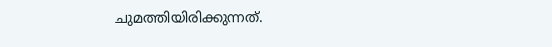ചുമത്തിയിരിക്കുന്നത്.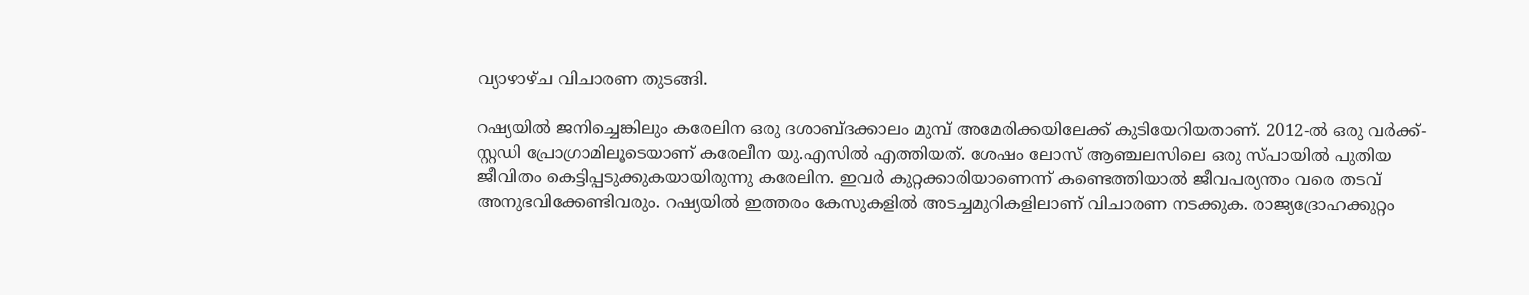വ്യാഴാഴ്ച വിചാരണ തുടങ്ങി.

റഷ്യയില്‍ ജനിച്ചെങ്കിലും കരേലിന ഒരു ദശാബ്ദക്കാലം മുമ്പ് അമേരിക്കയിലേക്ക് കുടിയേറിയതാണ്. 2012-ല്‍ ഒരു വര്‍ക്ക്-സ്റ്റഡി പ്രോഗ്രാമിലൂടെയാണ് കരേലീന യു.എസില്‍ എത്തിയത്. ശേഷം ലോസ് ആഞ്ചലസിലെ ഒരു സ്പായില്‍ പുതിയ ജീവിതം കെട്ടിപ്പടുക്കുകയായിരുന്നു കരേലിന. ഇവര്‍ കുറ്റക്കാരിയാണെന്ന് കണ്ടെത്തിയാല്‍ ജീവപര്യന്തം വരെ തടവ് അനുഭവിക്കേണ്ടിവരും. റഷ്യയില്‍ ഇത്തരം കേസുകളില്‍ അടച്ചമുറികളിലാണ് വിചാരണ നടക്കുക. രാജ്യദ്രോഹക്കുറ്റം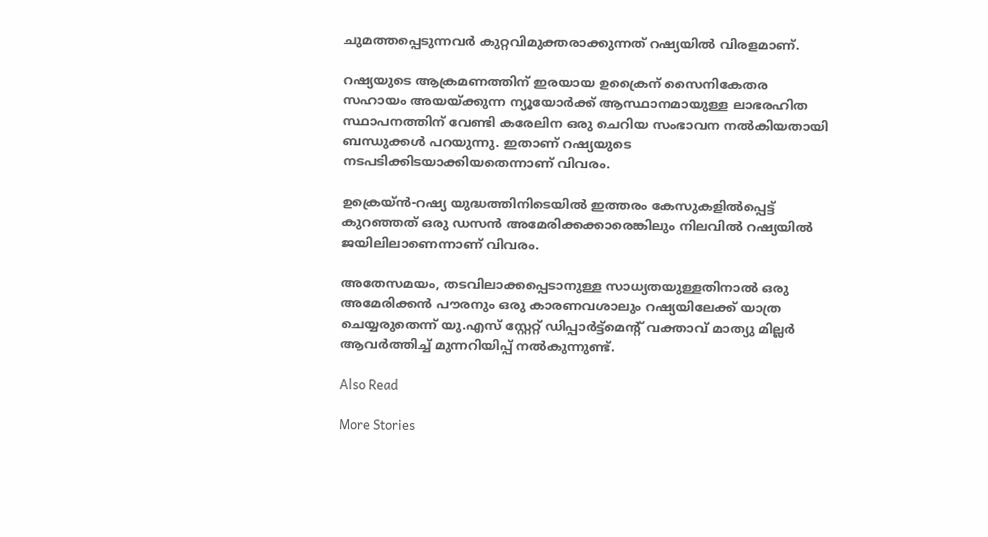ചുമത്തപ്പെടുന്നവര്‍ കുറ്റവിമുക്തരാക്കുന്നത് റഷ്യയില്‍ വിരളമാണ്.

റഷ്യയുടെ ആക്രമണത്തിന് ഇരയായ ഉക്രൈന് സൈനികേതര സഹായം അയയ്ക്കുന്ന ന്യൂയോര്‍ക്ക് ആസ്ഥാനമായുള്ള ലാഭരഹിത സ്ഥാപനത്തിന് വേണ്ടി കരേലിന ഒരു ചെറിയ സംഭാവന നല്‍കിയതായി ബന്ധുക്കള്‍ പറയുന്നു. ഇതാണ് റഷ്യയുടെ നടപടിക്കിടയാക്കിയതെന്നാണ് വിവരം.

ഉക്രെയ്ന്‍-റഷ്യ യുദ്ധത്തിനിടെയില്‍ ഇത്തരം കേസുകളില്‍പ്പെട്ട് കുറഞ്ഞത് ഒരു ഡസന്‍ അമേരിക്കക്കാരെങ്കിലും നിലവില്‍ റഷ്യയില്‍ ജയിലിലാണെന്നാണ് വിവരം.

അതേസമയം, തടവിലാക്കപ്പെടാനുള്ള സാധ്യതയുള്ളതിനാല്‍ ഒരു അമേരിക്കന്‍ പൗരനും ഒരു കാരണവശാലും റഷ്യയിലേക്ക് യാത്ര ചെയ്യരുതെന്ന് യു.എസ് സ്റ്റേറ്റ് ഡിപ്പാര്‍ട്ട്മെന്റ് വക്താവ് മാത്യു മില്ലര്‍ ആവര്‍ത്തിച്ച് മുന്നറിയിപ്പ് നല്‍കുന്നുണ്ട്.

Also Read

More Stories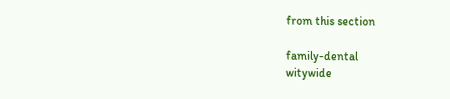from this section

family-dental
witywide